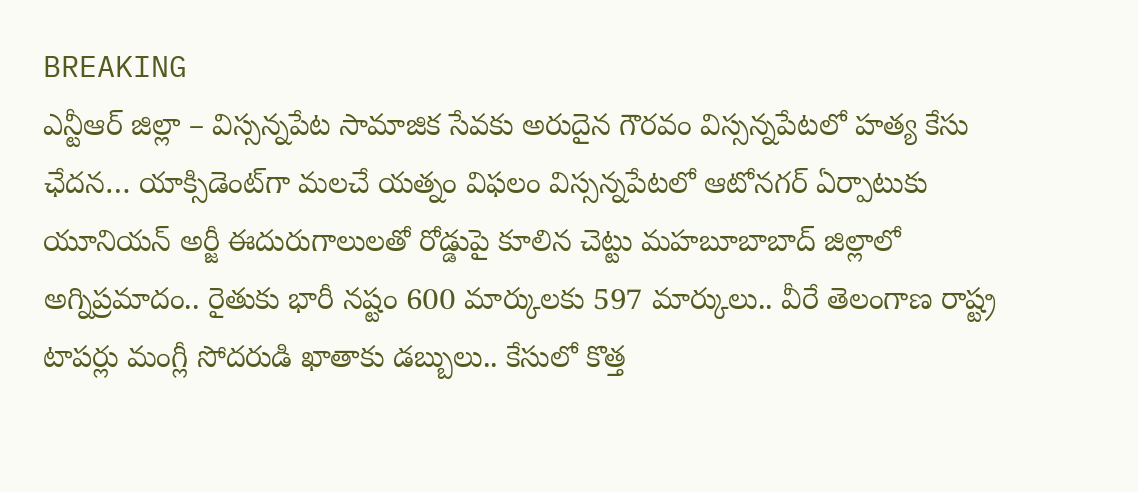BREAKING
ఎన్టీఆర్ జిల్లా – విస్సన్నపేట సామాజిక సేవకు అరుదైన గౌరవం విస్సన్నపేటలో హత్య కేసు ఛేదన… యాక్సిడెంట్‌గా మలచే యత్నం విఫలం విస్సన్నపేటలో ఆటోనగర్ ఏర్పాటుకు యూనియన్ అర్జీ ఈదురుగాలులతో రోడ్డుపై కూలిన చెట్టు మహబూబాబాద్ జిల్లాలో అగ్నిప్రమాదం.. రైతుకు భారీ నష్టం 600 మార్కులకు 597 మార్కులు.. వీరే తెలంగాణ రాష్ట్ర టాపర్లు మంగ్లీ సోదరుడి ఖాతాకు డబ్బులు.. కేసులో కొత్త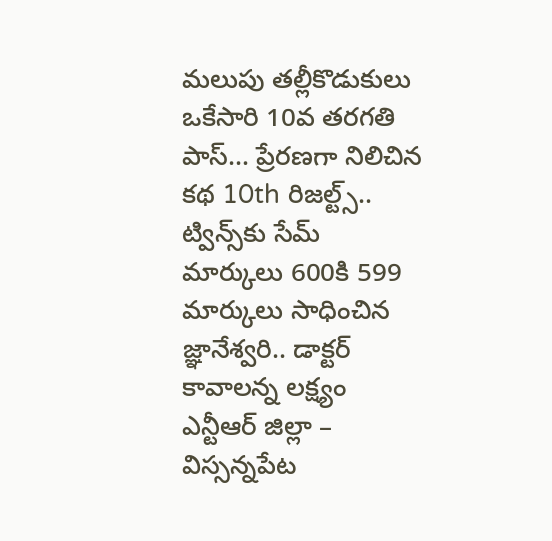మలుపు తల్లీకొడుకులు ఒకేసారి 10వ తరగతి పాస్… ప్రేరణగా నిలిచిన కథ 10th రిజల్ట్స్.. ట్విన్స్‌కు సేమ్ మార్కులు 600కి 599 మార్కులు సాధించిన జ్ఞానేశ్వరి.. డాక్టర్ కావాలన్న లక్ష్యం ఎన్టీఆర్ జిల్లా – విస్సన్నపేట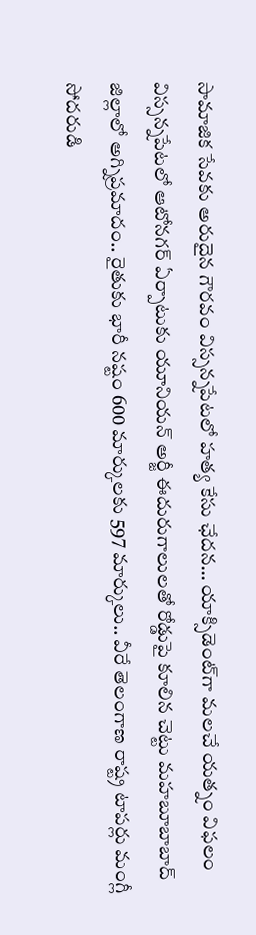సామాజిక సేవకు అరుదైన గౌరవం విస్సన్నపేటలో హత్య కేసు ఛేదన… యాక్సిడెంట్‌గా మలచే యత్నం విఫలం విస్సన్నపేటలో ఆటోనగర్ ఏర్పాటుకు యూనియన్ అర్జీ ఈదురుగాలులతో రోడ్డుపై కూలిన చెట్టు మహబూబాబాద్ జిల్లాలో అగ్నిప్రమాదం.. రైతుకు భారీ నష్టం 600 మార్కులకు 597 మార్కులు.. వీరే తెలంగాణ రాష్ట్ర టాపర్లు మంగ్లీ సోదరుడి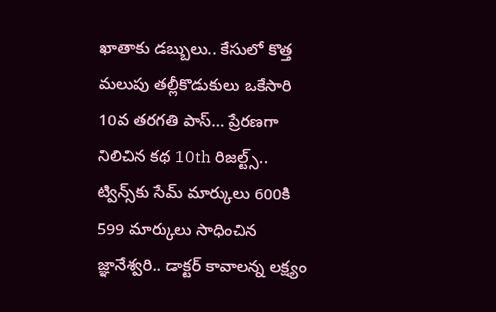ఖాతాకు డబ్బులు.. కేసులో కొత్త మలుపు తల్లీకొడుకులు ఒకేసారి 10వ తరగతి పాస్… ప్రేరణగా నిలిచిన కథ 10th రిజల్ట్స్.. ట్విన్స్‌కు సేమ్ మార్కులు 600కి 599 మార్కులు సాధించిన జ్ఞానేశ్వరి.. డాక్టర్ కావాలన్న లక్ష్యం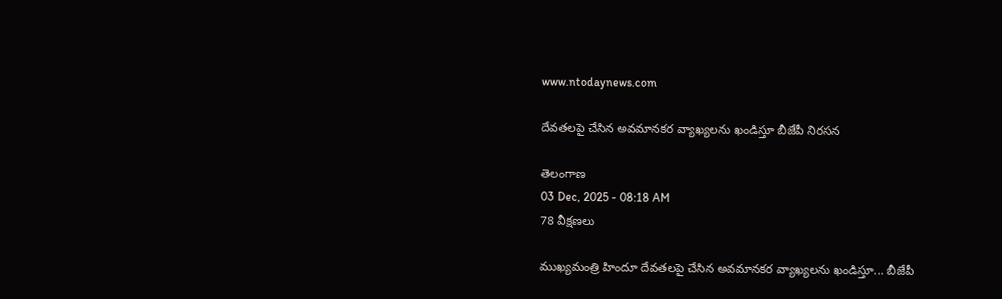www.ntodaynews.com

దేవతలపై చేసిన అవమానకర వ్యాఖ్యలను ఖండిస్తూ బీజేపీ నిరసన

తెలంగాణ
03 Dec, 2025 - 08:18 AM
78 వీక్షణలు

ముఖ్యమంత్రి హిందూ దేవతలపై చేసిన అవమానకర వ్యాఖ్యలను ఖండిస్తూ... బీజేపీ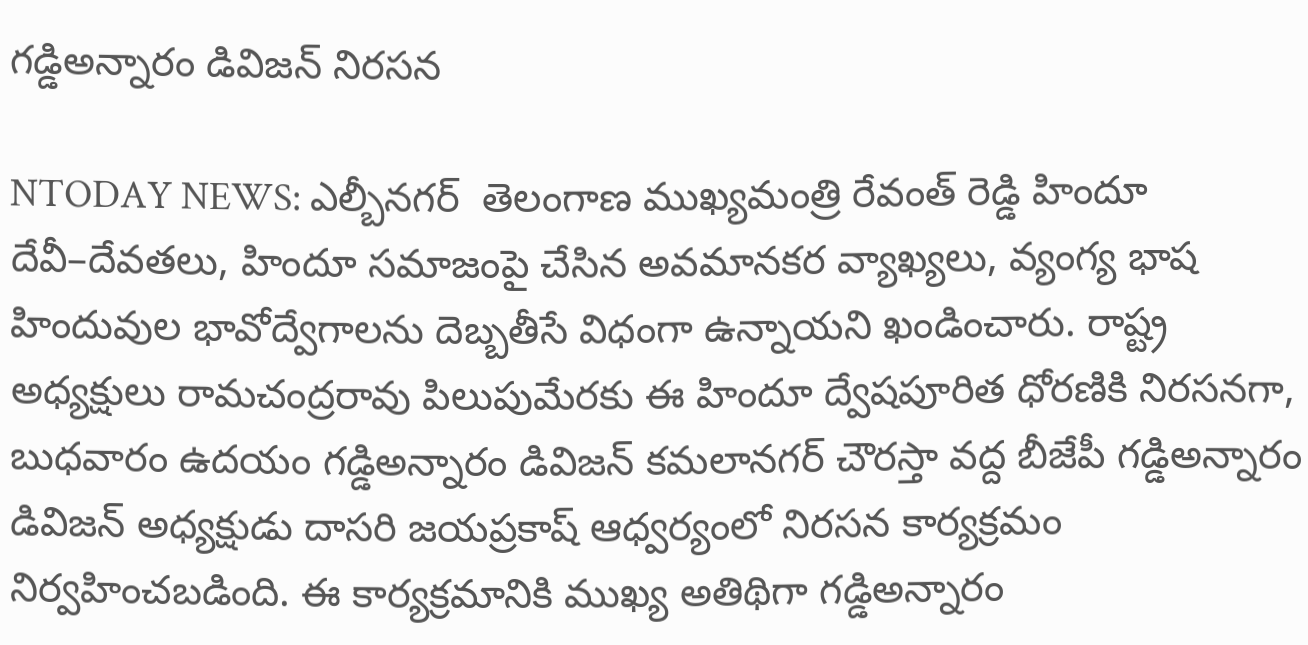గడ్డిఅన్నారం డివిజన్ నిరసన

NTODAY NEWS: ఎల్బీనగర్  తెలంగాణ ముఖ్యమంత్రి రేవంత్ రెడ్డి హిందూ దేవీ–దేవతలు, హిందూ సమాజంపై చేసిన అవమానకర వ్యాఖ్యలు, వ్యంగ్య భాష హిందువుల భావోద్వేగాలను దెబ్బతీసే విధంగా ఉన్నాయని ఖండించారు. రాష్ట్ర అధ్యక్షులు రామచంద్రరావు పిలుపుమేరకు ఈ హిందూ ద్వేషపూరిత ధోరణికి నిరసనగా, బుధవారం ఉదయం గడ్డిఅన్నారం డివిజన్ కమలానగర్ చౌరస్తా వద్ద బీజేపీ గడ్డిఅన్నారం డివిజన్ అధ్యక్షుడు దాసరి జయప్రకాష్ ఆధ్వర్యంలో నిరసన కార్యక్రమం నిర్వహించబడింది. ఈ కార్యక్రమానికి ముఖ్య అతిథిగా గడ్డిఅన్నారం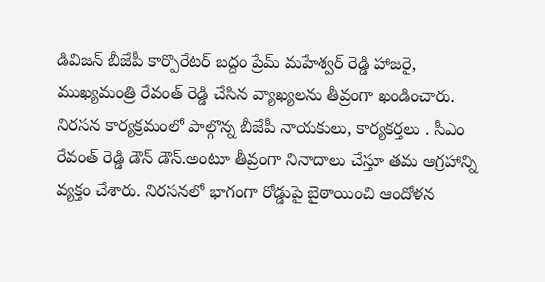డివిజన్ బీజేపీ కార్పొరేటర్ బద్దం ప్రేమ్ మహేశ్వర్ రెడ్డి హాజరై, ముఖ్యమంత్రి రేవంత్ రెడ్డి చేసిన వ్యాఖ్యలను తీవ్రంగా ఖండించారు. నిరసన కార్యక్రమంలో పాల్గొన్న బీజేపీ నాయకులు, కార్యకర్తలు . సీఎం రేవంత్ రెడ్డి డౌన్ డౌన్.అంటూ తీవ్రంగా నినాదాలు చేస్తూ తమ ఆగ్రహాన్ని వ్యక్తం చేశారు. నిరసనలో భాగంగా రోడ్డుపై బైఠాయించి ఆందోళన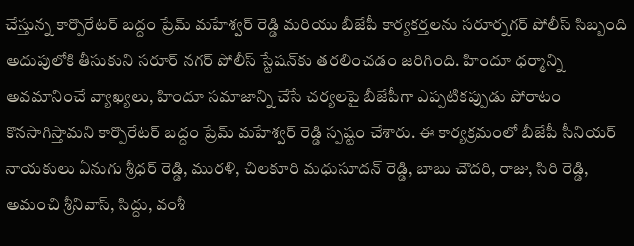చేస్తున్న కార్పొరేటర్ బద్దం ప్రేమ్ మహేశ్వర్ రెడ్డి మరియు బీజేపీ కార్యకర్తలను సరూర్నగర్ పోలీస్ సిబ్బంది అదుపులోకి తీసుకుని సరూర్ నగర్ పోలీస్ స్టేషన్‌కు తరలించడం జరిగింది. హిందూ ధర్మాన్ని అవమానించే వ్యాఖ్యలు, హిందూ సమాజాన్ని చేసే చర్యలపై బీజేపీగా ఎప్పటికప్పుడు పోరాటం కొనసాగిస్తామని కార్పొరేటర్ బద్దం ప్రేమ్ మహేశ్వర్ రెడ్డి స్పష్టం చేశారు. ఈ కార్యక్రమంలో బీజేపీ సీనియర్ నాయకులు ఏనుగు శ్రీధర్ రెడ్డి, మురళి, చిలకూరి మధుసూదన్ రెడ్డి, బాబు చౌదరి, రాజు, సిరి రెడ్డి, అమంచి శ్రీనివాస్, సిద్దు, వంశీ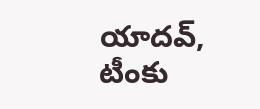యాదవ్, టీంకు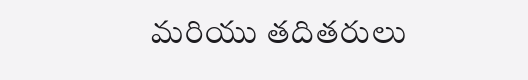మరియు తదితరులు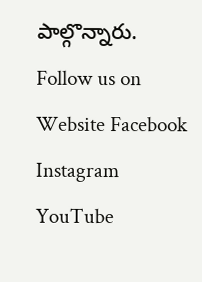పాల్గొన్నారు. Follow us on Website Facebook Instagram YouTube